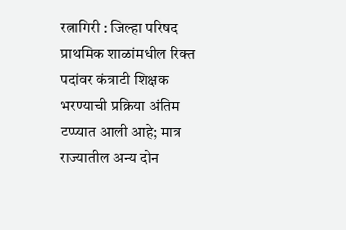रत्नागिरी : जिल्हा परिषद प्राथमिक शाळांमधील रिक्त पदांवर कंत्राटी शिक्षक भरण्याची प्रक्रिया अंतिम टप्प्यात आली आहे; मात्र राज्यातील अन्य दोन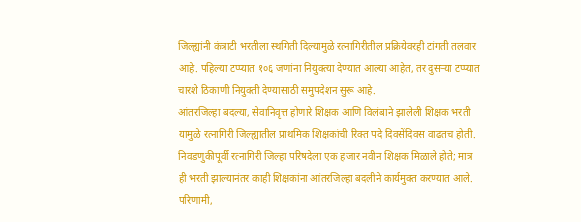जिल्ह्यांनी कंत्राटी भरतीला स्थगिती दिल्यामुळे रत्नागिरीतील प्रक्रियेवरही टांगती तलवार आहे. पहिल्या टप्प्यात १०६ जणांना नियुक्त्या देण्यात आल्या आहेत, तर दुसऱ्या टप्प्यात चारशे ठिकाणी नियुक्ती देण्यासाठी समुपदेशन सुरू आहे.
आंतरजिल्हा बदल्या, सेवानिवृत्त होणारे शिक्षक आणि विलंबाने झालेली शिक्षक भरती यामुळे रत्नागिरी जिल्ह्यातील प्राथमिक शिक्षकांची रिक्त पदे दिवसेंदिवस वाढतच होती. निवडणुकीपूर्वी रत्नागिरी जिल्हा परिषदेला एक हजार नवीन शिक्षक मिळाले होते; मात्र ही भरती झाल्यानंतर काही शिक्षकांना आंतरजिल्हा बदलीने कार्यमुक्त करण्यात आले. परिणामी,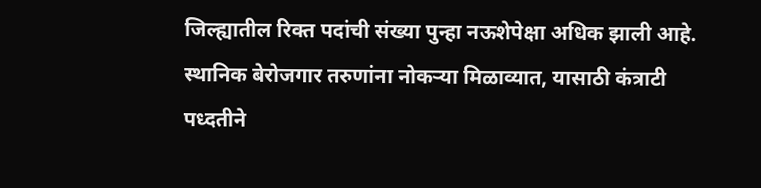जिल्ह्यातील रिक्त पदांची संख्या पुन्हा नऊशेपेक्षा अधिक झाली आहे.
स्थानिक बेरोजगार तरुणांना नोकऱ्या मिळाव्यात, यासाठी कंत्राटी पध्दतीने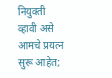नियुक्ती व्हावी असे आमचे प्रयत्न सुरू आहेत;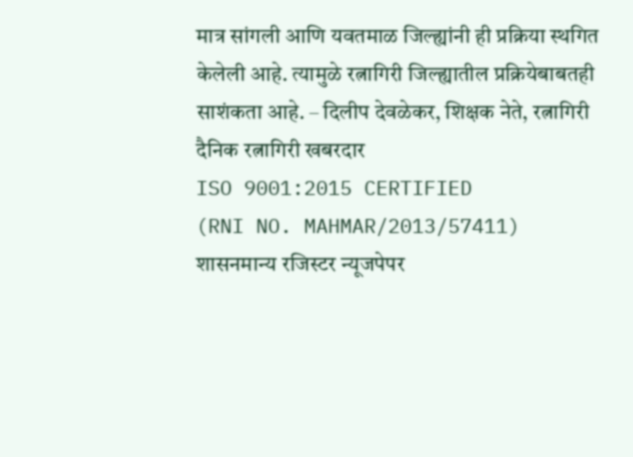मात्र सांगली आणि यवतमाळ जिल्ह्यांनी ही प्रक्रिया स्थगित केलेली आहे. त्यामुळे रत्नागिरी जिल्ह्यातील प्रक्रियेबाबतही साशंकता आहे. – दिलीप देवळेकर, शिक्षक नेते, रत्नागिरी
दैनिक रत्नागिरी खबरदार
ISO 9001:2015 CERTIFIED
(RNI NO. MAHMAR/2013/57411)
शासनमान्य रजिस्टर न्यूजपेपर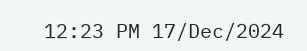12:23 PM 17/Dec/2024